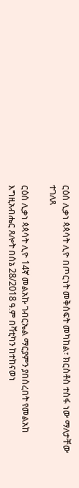ርዕሰ ሊቃነ ጳጳሳት ሊዮ በጦርነት መቅሰፍት መካከል፣ ክርስቶስ ተስፋ ነው ማለታቸው ተገለጸ

ርዕሰ ሊቃነ ጳጳሳት ሊዮ 14ኛ መልአኩ ገብርኤል ማርያምን ያበሰረበት የመልአከ እግዚአብሔር ጸሎት በሰኔ 28/2018 ዓ.ም በቫቲካን ከተከናወነ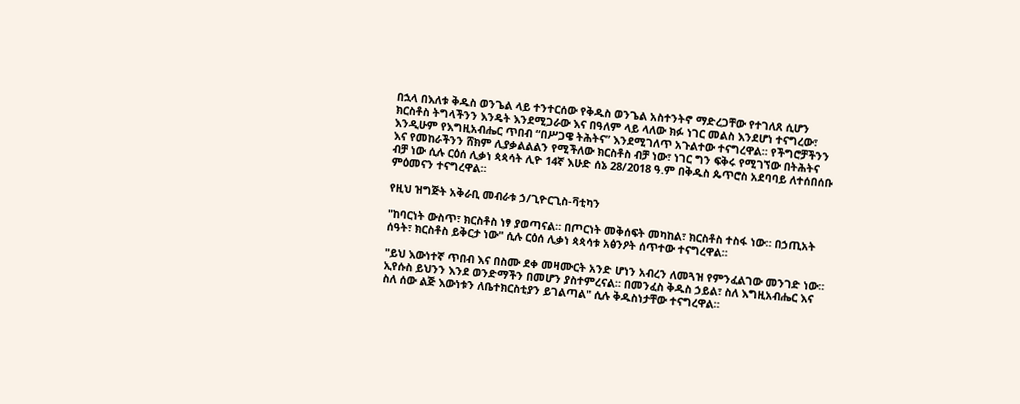በኋላ በእለቱ ቅዱስ ወንጌል ላይ ተንተርሰው የቅዱስ ወንጌል አስተንትኖ ማድረጋቸው የተገለጸ ሲሆን ክርስቶስ ትግላችንን እንዴት እንደሚጋራው እና በዓለም ላይ ላለው ክፉ ነገር መልስ እንደሆነ ተናግረው፣ እንዲሁም የእግዚአብሔር ጥበብ “በሥጋዌ ትሕትና” እንደሚገለጥ አጉልተው ተናግረዋል። የችግሮቻችንን እና የመከራችንን ሸክም ሊያቃልልልን የሚችለው ክርስቶስ ብቻ ነው፣ ነገር ግን ፍቅሩ የሚገኘው በትሕትና ብቻ ነው ሲሉ ርዕሰ ሊቃነ ጳጳሳት ሊዮ 14ኛ እሁድ ሰኔ 28/2018 ዓ.ም በቅዱስ ጴጥሮስ አደባባይ ለተሰበሰቡ ምዕመናን ተናግረዋል።

የዚህ ዝግጅት አቅራቢ መብራቱ ኃ/ጊዮርጊስ-ቫቲካን

"ከባርነት ውስጥ፣ ክርስቶስ ነፃ ያወጣናል። በጦርነት መቅሰፍት መካከል፣ ክርስቶስ ተስፋ ነው። በኃጢአት ሰዓት፣ ክርስቶስ ይቅርታ ነው" ሲሉ ርዕሰ ሊቃነ ጳጳሳቱ አፅንዖት ሰጥተው ተናግረዋል።

"ይህ እውነተኛ ጥበብ እና በስሙ ደቀ መዛሙርት አንድ ሆነን አብረን ለመጓዝ የምንፈልገው መንገድ ነው። ኢየሱስ ይህንን እንደ ወንድማችን በመሆን ያስተምረናል። በመንፈስ ቅዱስ ኃይል፣ ስለ እግዚአብሔር እና ስለ ሰው ልጅ እውነቱን ለቤተክርስቲያን ይገልጣል" ሲሉ ቅዱስነታቸው ተናግረዋል።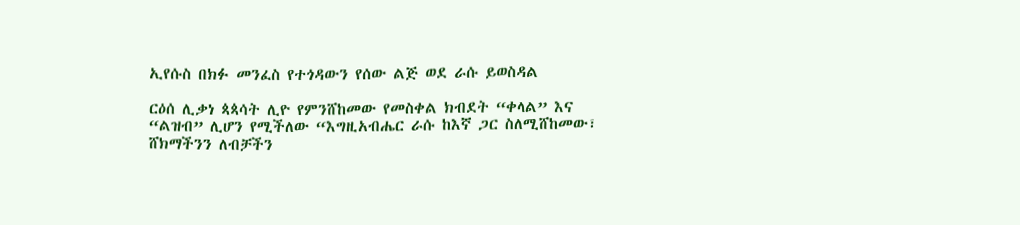ኢየሱስ በክፉ መንፈስ የተጎዳውን የሰው ልጅ ወደ ራሱ ይወስዳል

ርዕሰ ሊቃነ ጳጳሳት ሊዮ የምንሸከመው የመስቀል ክብደት “ቀላል” እና “ልዝብ” ሊሆን የሚችለው “እግዚአብሔር ራሱ ከእኛ ጋር ስለሚሸከመው፣ ሸክማችንን ለብቻችን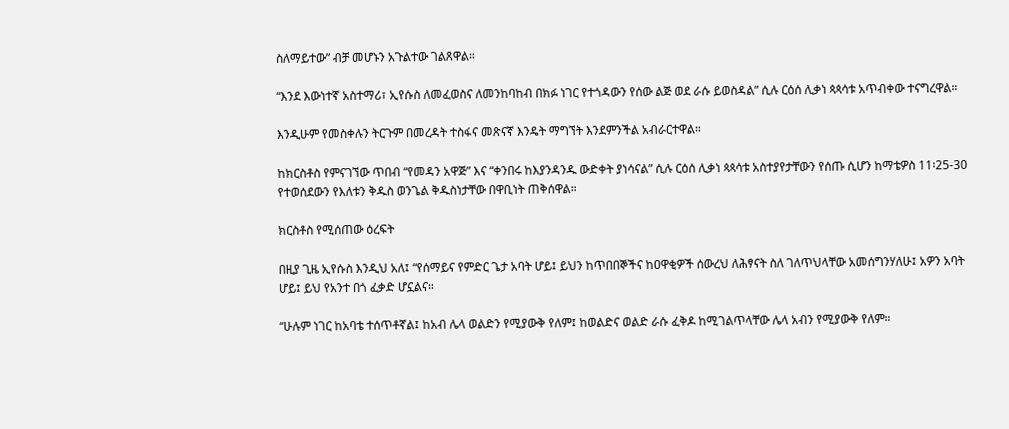ስለማይተው” ብቻ መሆኑን አጉልተው ገልጸዋል።

“እንደ እውነተኛ አስተማሪ፣ ኢየሱስ ለመፈወስና ለመንከባከብ በክፉ ነገር የተጎዳውን የሰው ልጅ ወደ ራሱ ይወስዳል” ሲሉ ርዕሰ ሊቃነ ጳጳሳቱ አጥብቀው ተናግረዋል።

እንዲሁም የመስቀሉን ትርጉም በመረዳት ተስፋና መጽናኛ እንዴት ማግኘት እንደምንችል አብራርተዋል።

ከክርስቶስ የምናገኘው ጥበብ “የመዳን አዋጅ” እና “ቀንበሩ ከእያንዳንዱ ውድቀት ያነሳናል” ሲሉ ርዕሰ ሊቃነ ጳጳሳቱ አስተያየታቸውን የሰጡ ሲሆን ከማቴዎስ 11፡25-30 የተወሰደውን የእለቱን ቅዱስ ወንጌል ቅዱስነታቸው በዋቢነት ጠቅሰዋል።

ክርስቶስ የሚሰጠው ዕረፍት

በዚያ ጊዜ ኢየሱስ እንዲህ አለ፤ “የሰማይና የምድር ጌታ አባት ሆይ፤ ይህን ከጥበበኞችና ከዐዋቂዎች ሰውረህ ለሕፃናት ስለ ገለጥህላቸው አመሰግንሃለሁ፤ አዎን አባት ሆይ፤ ይህ የአንተ በጎ ፈቃድ ሆኗልና።

“ሁሉም ነገር ከአባቴ ተሰጥቶኛል፤ ከአብ ሌላ ወልድን የሚያውቅ የለም፤ ከወልድና ወልድ ራሱ ፈቅዶ ከሚገልጥላቸው ሌላ አብን የሚያውቅ የለም።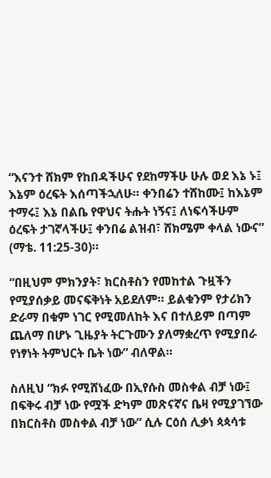“እናንተ ሸክም የከበዳችሁና የደከማችሁ ሁሉ ወደ እኔ ኑ፤ እኔም ዕረፍት እሰጣችኋለሁ። ቀንበሬን ተሸከሙ፤ ከእኔም ተማሩ፤ እኔ በልቤ የዋህና ትሑት ነኝና፤ ለነፍሳችሁም ዕረፍት ታገኛላችሁ፤ ቀንበሬ ልዝብ፣ ሸክሜም ቀላል ነውና” (ማቴ. 11:25-30)።

“በዚህም ምክንያት፣ ክርስቶስን የመከተል ጉዟችን የሚያሰቃይ መናፍቅነት አይደለም። ይልቁንም የታሪክን ድራማ በቁም ነገር የሚመለከት እና በተለይም በጣም ጨለማ በሆኑ ጊዜያት ትርጉሙን ያለማቋረጥ የሚያበራ የነፃነት ትምህርት ቤት ነው” ብለዋል።

ስለዚህ “ክፉ የሚሸነፈው በኢየሱስ መስቀል ብቻ ነው፤ በፍቅሩ ብቻ ነው የሟች ድካም መጽናኛና ቤዛ የሚያገኘው በክርስቶስ መስቀል ብቻ ነው” ሲሉ ርዕሰ ሊቃነ ጳጳሳቱ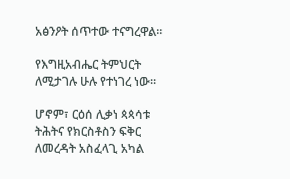አፅንዖት ሰጥተው ተናግረዋል።

የእግዚአብሔር ትምህርት ለሚታገሉ ሁሉ የተነገረ ነው።

ሆኖም፣ ርዕሰ ሊቃነ ጳጳሳቱ ትሕትና የክርስቶስን ፍቅር ለመረዳት አስፈላጊ አካል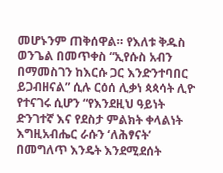መሆኑንም ጠቅሰዋል። የእለቱ ቅዱስ ወንጌል በመጥቀስ “ኢየሱስ አብን በማመስገን ከእርሱ ጋር እንድንተባበር ይጋብዘናል” ሲሉ ርዕሰ ሊቃነ ጳጳሳት ሊዮ የተናገሩ ሲሆን “የእንደዚህ ዓይነት ድንገተኛ እና የደስታ ምልክት ቀላልነት እግዚአብሔር ራሱን ‘ለሕፃናት’ በመግለጥ እንዴት እንደሚደሰት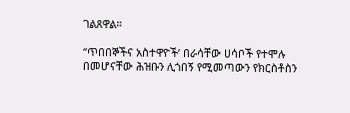ገልጸዋል።

“ጥበበኞችና አስተዋዮች’ በራሳቸው ሀሳቦች የተሞሉ በመሆናቸው ሕዝቡን ሊጎበኝ የሚመጣውን የክርስቶስን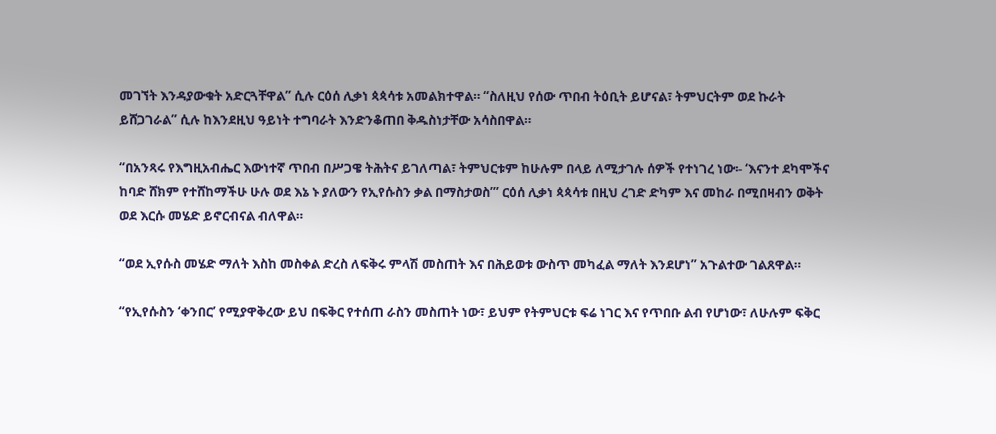መገኘት እንዳያውቁት አድርጓቸዋል” ሲሉ ርዕሰ ሊቃነ ጳጳሳቱ አመልክተዋል። “ስለዚህ የሰው ጥበብ ትዕቢት ይሆናል፣ ትምህርትም ወደ ኩራት ይሸጋገራል” ሲሉ ከእንደዚህ ዓይነት ተግባራት እንድንቆጠበ ቅዱስነታቸው አሳስበዋል።

“በአንጻሩ የእግዚአብሔር እውነተኛ ጥበብ በሥጋዌ ትሕትና ይገለጣል፣ ትምህርቱም ከሁሉም በላይ ለሚታገሉ ሰዎች የተነገረ ነው፡- ‘እናንተ ደካሞችና ከባድ ሸክም የተሸከማችሁ ሁሉ ወደ እኔ ኑ ያለውን የኢየሱስን ቃል በማስታወስ’” ርዕሰ ሊቃነ ጳጳሳቱ በዚህ ረገድ ድካም እና መከራ በሚበዛብን ወቅት ወደ እርሱ መሄድ ይኖርብናል ብለዋል።

“ወደ ኢየሱስ መሄድ ማለት እስከ መስቀል ድረስ ለፍቅሩ ምላሽ መስጠት እና በሕይወቱ ውስጥ መካፈል ማለት እንደሆነ” አጉልተው ገልጸዋል።

“የኢየሱስን ‘ቀንበር’ የሚያዋቅረው ይህ በፍቅር የተሰጠ ራስን መስጠት ነው፣ ይህም የትምህርቱ ፍሬ ነገር እና የጥበቡ ልብ የሆነው፣ ለሁሉም ፍቅር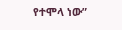የተሞላ ነው”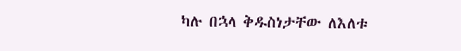ካሉ በኋላ ቅዱስነታቸው ለእለቱ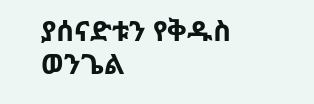ያሰናድቱን የቅዱስ ወንጌል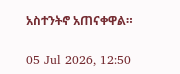አስተንትኖ አጠናቀዋል።

05 Jul 2026, 12:50